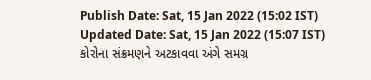Publish Date: Sat, 15 Jan 2022 (15:02 IST)
Updated Date: Sat, 15 Jan 2022 (15:07 IST)
કોરોના સંક્રમણને અટકાવવા અંગે સમગ્ર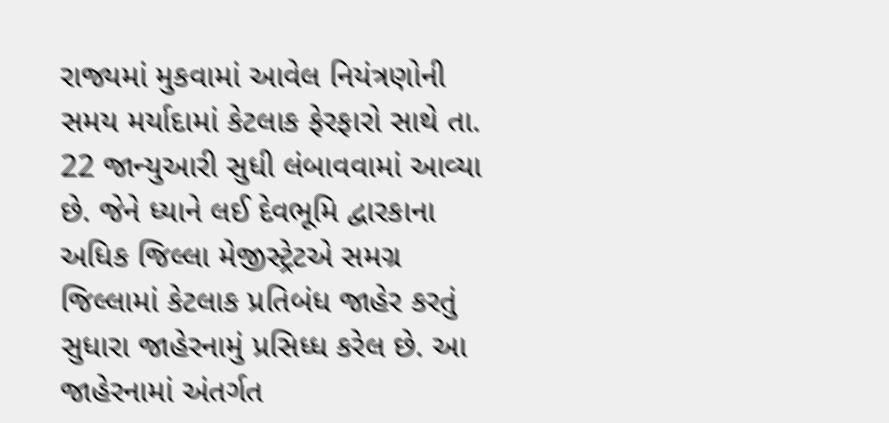રાજ્યમાં મુકવામાં આવેલ નિયંત્રણોની સમય મર્યાદામાં કેટલાક ફેરફારો સાથે તા. 22 જાન્યુઆરી સુધી લંબાવવામાં આવ્યા છે. જેને ધ્યાને લઈ દેવભૂમિ દ્વારકાના અધિક જિલ્લા મેજીસ્ટ્રેટએ સમગ્ર જિલ્લામાં કેટલાક પ્રતિબંધ જાહેર કરતું સુધારા જાહેરનામું પ્રસિધ્ધ કરેલ છે. આ જાહેરનામાં અંતર્ગત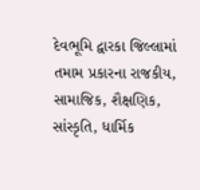દેવભૂમિ દ્વારકા જિલ્લામાં તમામ પ્રકારના રાજકીય, સામાજિક, શૈક્ષણિક, સાંસ્કૃતિ, ધાર્મિક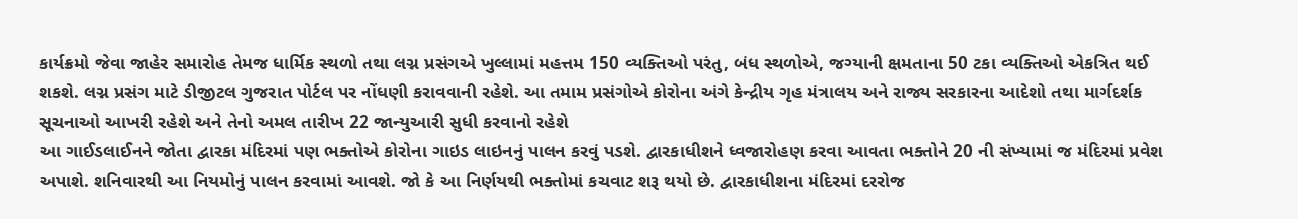કાર્યક્રમો જેવા જાહેર સમારોહ તેમજ ધાર્મિક સ્થળો તથા લગ્ન પ્રસંગએ ખુલ્લામાં મહત્તમ 150 વ્યક્તિઓ પરંતુ, બંધ સ્થળોએ, જગ્યાની ક્ષમતાના 50 ટકા વ્યક્તિઓ એકત્રિત થઈ શકશે. લગ્ન પ્રસંગ માટે ડીજીટલ ગુજરાત પોર્ટલ પર નોંધણી કરાવવાની રહેશે. આ તમામ પ્રસંગોએ કોરોના અંગે કેન્દ્રીય ગૃહ મંત્રાલય અને રાજ્ય સરકારના આદેશો તથા માર્ગદર્શક સૂચનાઓ આખરી રહેશે અને તેનો અમલ તારીખ 22 જાન્યુઆરી સુધી કરવાનો રહેશે
આ ગાઈડલાઈનને જોતા દ્વારકા મંદિરમાં પણ ભક્તોએ કોરોના ગાઇડ લાઇનનું પાલન કરવું પડશે. દ્વારકાધીશને ધ્વજારોહણ કરવા આવતા ભક્તોને 20 ની સંખ્યામાં જ મંદિરમાં પ્રવેશ અપાશે. શનિવારથી આ નિયમોનું પાલન કરવામાં આવશે. જો કે આ નિર્ણયથી ભક્તોમાં કચવાટ શરૂ થયો છે. દ્વારકાધીશના મંદિરમાં દરરોજ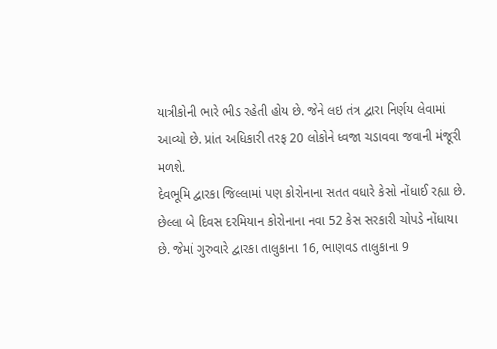યાત્રીકોની ભારે ભીડ રહેતી હોય છે. જેને લઇ તંત્ર દ્વારા નિર્ણય લેવામાં આવ્યો છે. પ્રાંત અધિકારી તરફ 20 લોકોને ધ્વજા ચડાવવા જવાની મંજૂરી મળશે.
દેવભૂમિ દ્વારકા જિલ્લામાં પણ કોરોનાના સતત વધારે કેસો નોંધાઈ રહ્યા છે. છેલ્લા બે દિવસ દરમિયાન કોરોનાના નવા 52 કેસ સરકારી ચોપડે નોંધાયા છે. જેમાં ગુરુવારે દ્વારકા તાલુકાના 16, ભાણવડ તાલુકાના 9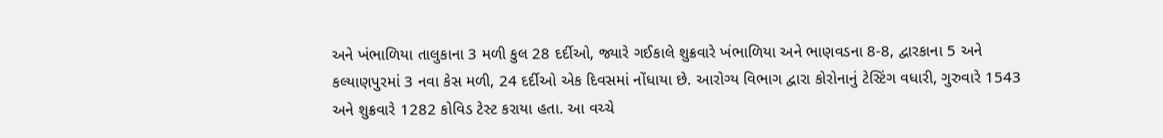અને ખંભાળિયા તાલુકાના 3 મળી કુલ 28 દર્દીઓ, જ્યારે ગઈકાલે શુક્રવારે ખંભાળિયા અને ભાણવડના 8-8, દ્વારકાના 5 અને કલ્યાણપુરમાં 3 નવા કેસ મળી, 24 દર્દીઓ એક દિવસમાં નોંધાયા છે. આરોગ્ય વિભાગ દ્વારા કોરોનાનું ટેસ્ટિંગ વધારી, ગુરુવારે 1543 અને શુક્રવારે 1282 કોવિડ ટેસ્ટ કરાયા હતા. આ વચ્ચે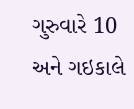ગુરુવારે 10 અને ગઇકાલે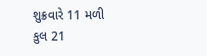શુક્રવારે 11 મળી કુલ 21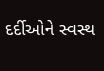દર્દીઓને સ્વસ્થ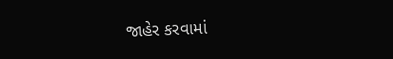જાહેર કરવામાં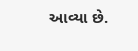આવ્યા છે.